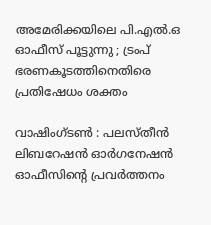അമേരിക്കയിലെ പി.എല്‍.ഒ ഓഫീസ് പൂട്ടുന്നു ; ട്രംപ് ഭരണകൂടത്തിനെതിരെ പ്രതിഷേധം ശക്തം

വാഷിംഗ്ടണ്‍ : പലസ്തീന്‍ ലിബറേഷന്‍ ഓര്‍ഗനേഷന്‍ ഓഫീസിന്റെ പ്രവര്‍ത്തനം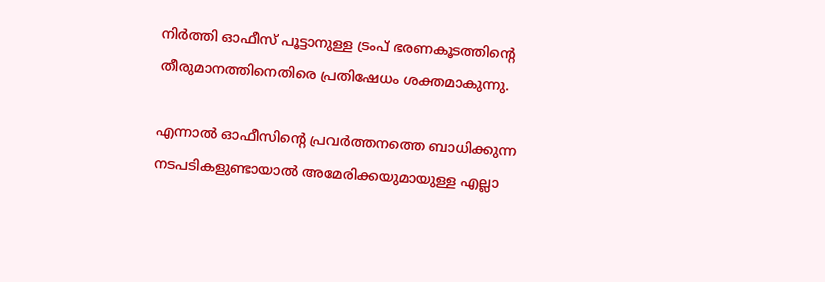നിര്‍ത്തി ഓഫീസ് പൂട്ടാനുള്ള ട്രംപ് ഭരണകൂടത്തിന്റെ തീരുമാനത്തിനെതിരെ പ്രതിഷേധം ശക്തമാകുന്നു.

എന്നാല്‍ ഓഫീസിന്റെ പ്രവര്‍ത്തനത്തെ ബാധിക്കുന്ന നടപടികളുണ്ടായാല്‍ അമേരിക്കയുമായുള്ള എല്ലാ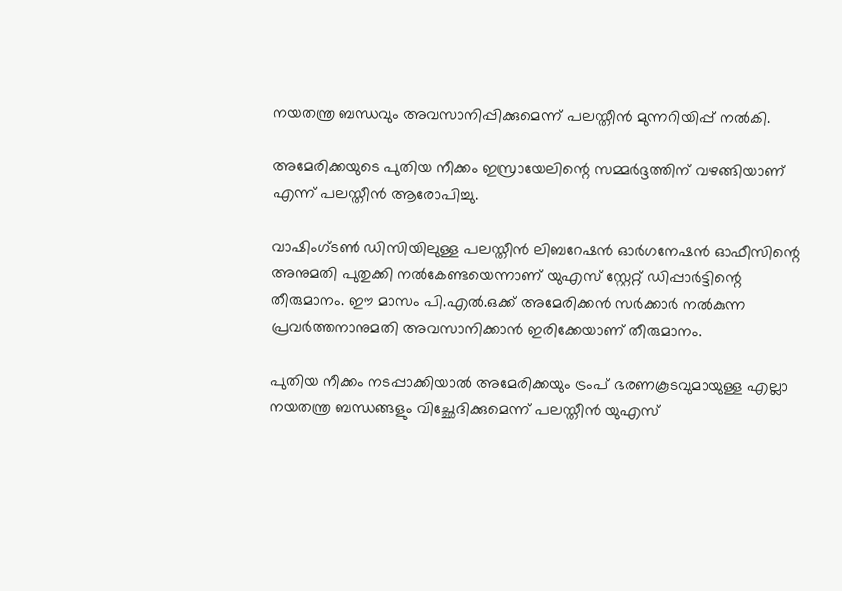നയതന്ത്ര ബന്ധവും അവസാനിപ്പിക്കുമെന്ന് പലസ്തീന്‍ മുന്നറിയിപ്പ് നല്‍കി.

അമേരിക്കയുടെ പുതിയ നീക്കം ഇസ്രായേലിന്റെ സമ്മര്‍ദ്ദത്തിന് വഴങ്ങിയാണ് എന്ന് പലസ്തീന്‍ ആരോപിച്ചു.

വാഷിംഗ്ടണ്‍ ഡിസിയിലുള്ള പലസ്തീന്‍ ലിബറേഷന്‍ ഓര്‍ഗനേഷന്‍ ഓഫീസിന്റെ അനുമതി പുതുക്കി നല്‍കേണ്ടയെന്നാണ് യുഎസ് സ്റ്റേറ്റ് ഡിപ്പാര്‍ട്ടിന്റെ തീരുമാനം. ഈ മാസം പി.എല്‍.ഒക്ക് അമേരിക്കന്‍ സര്‍ക്കാര്‍ നല്‍കുന്ന പ്രവര്‍ത്തനാനുമതി അവസാനിക്കാന്‍ ഇരിക്കേയാണ് തീരുമാനം.

പുതിയ നീക്കം നടപ്പാക്കിയാല്‍ അമേരിക്കയും ട്രംപ് ഭരണകൂടവുമായുള്ള എല്ലാ നയതന്ത്ര ബന്ധങ്ങളും വിച്ഛേദിക്കുമെന്ന് പലസ്തീന്‍ യുഎസ്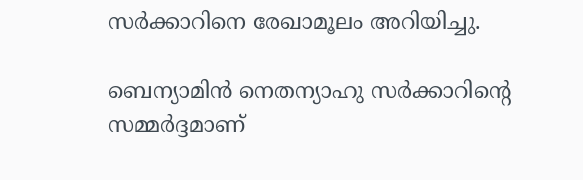സര്‍ക്കാറിനെ രേഖാമൂലം അറിയിച്ചു.

ബെന്യാമിന്‍ നെതന്യാഹു സര്‍ക്കാറിന്റെ സമ്മര്‍ദ്ദമാണ്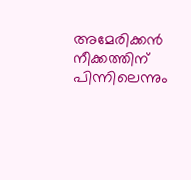അമേരിക്കന്‍ നീക്കത്തിന് പിന്നിലെന്നും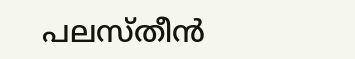പലസ്തീന്‍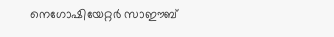നെഗോഷിയേറ്റര്‍ സാഈബ്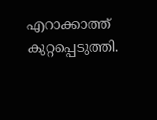എറാക്കാത്ത് കുറ്റപ്പെടുത്തി.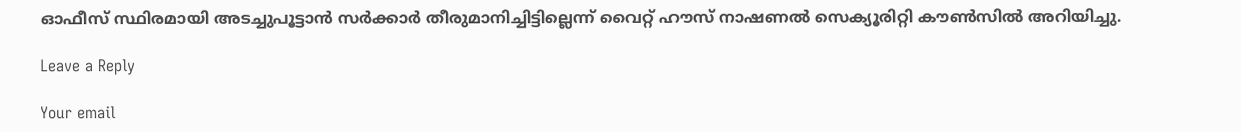ഓഫീസ് സ്ഥിരമായി അടച്ചുപൂട്ടാന്‍ സര്‍ക്കാര്‍ തീരുമാനിച്ചിട്ടില്ലെന്ന് വൈറ്റ് ഹൗസ് നാഷണല്‍ സെക്യൂരിറ്റി കൗണ്‍സില്‍ അറിയിച്ചു.

Leave a Reply

Your email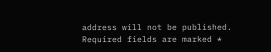address will not be published. Required fields are marked *